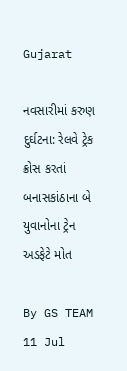Gujarat

નવસારીમાં કરુણ દુર્ઘટના: રેલવે ટ્રેક ક્રોસ કરતાં બનાસકાંઠાના બે યુવાનોના ટ્રેન અડફેટે મોત

By GS TEAM
11 Jul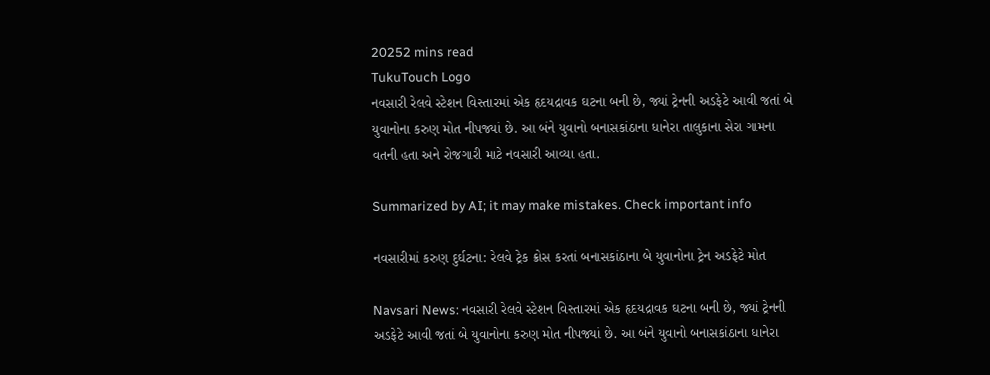20252 mins read
TukuTouch Logo
નવસારી રેલવે સ્ટેશન વિસ્તારમાં એક હૃદયદ્રાવક ઘટના બની છે, જ્યાં ટ્રેનની અડફેટે આવી જતાં બે યુવાનોના કરુણ મોત નીપજ્યાં છે. આ બંને યુવાનો બનાસકાંઠાના ધાનેરા તાલુકાના સેરા ગામના વતની હતા અને રોજગારી માટે નવસારી આવ્યા હતા.

Summarized by AI; it may make mistakes. Check important info

નવસારીમાં કરુણ દુર્ઘટના: રેલવે ટ્રેક ક્રોસ કરતાં બનાસકાંઠાના બે યુવાનોના ટ્રેન અડફેટે મોત

Navsari News: નવસારી રેલવે સ્ટેશન વિસ્તારમાં એક હૃદયદ્રાવક ઘટના બની છે, જ્યાં ટ્રેનની અડફેટે આવી જતાં બે યુવાનોના કરુણ મોત નીપજ્યાં છે. આ બંને યુવાનો બનાસકાંઠાના ધાનેરા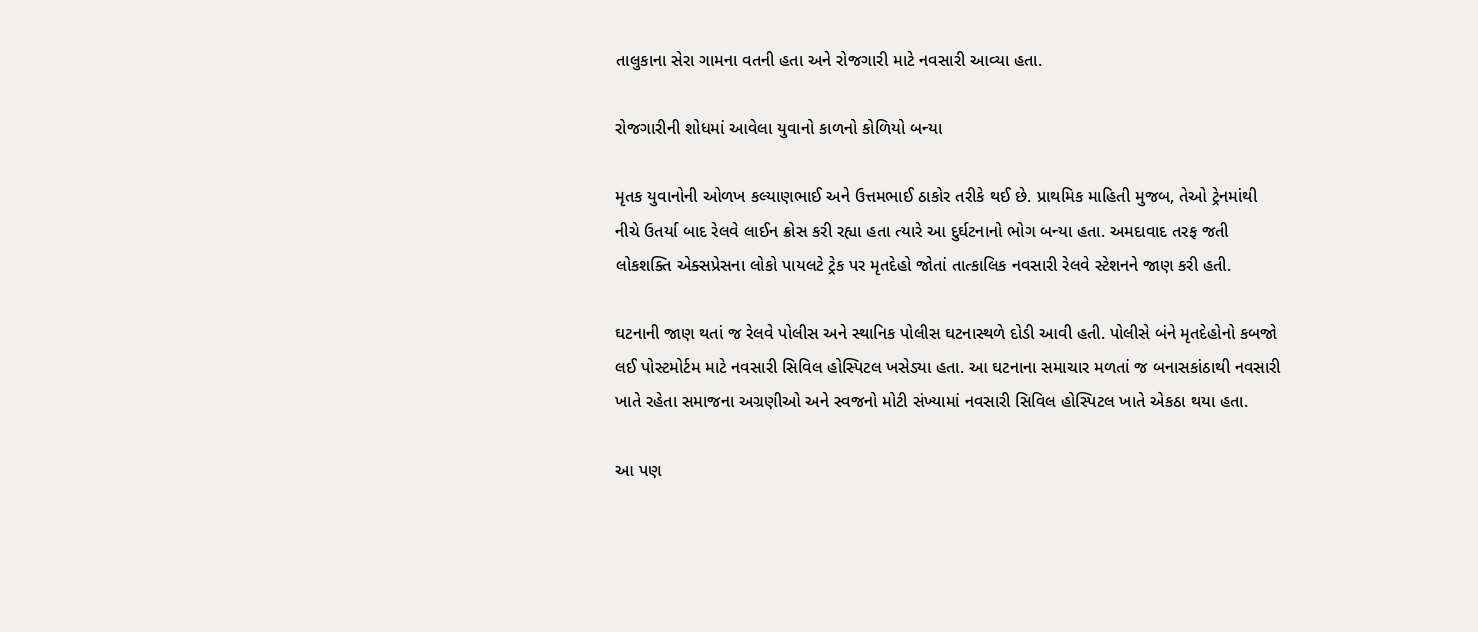તાલુકાના સેરા ગામના વતની હતા અને રોજગારી માટે નવસારી આવ્યા હતા.

રોજગારીની શોધમાં આવેલા યુવાનો કાળનો કોળિયો બન્યા

મૃતક યુવાનોની ઓળખ કલ્યાણભાઈ અને ઉત્તમભાઈ ઠાકોર તરીકે થઈ છે. પ્રાથમિક માહિતી મુજબ, તેઓ ટ્રેનમાંથી નીચે ઉતર્યા બાદ રેલવે લાઈન ક્રોસ કરી રહ્યા હતા ત્યારે આ દુર્ઘટનાનો ભોગ બન્યા હતા. અમદાવાદ તરફ જતી લોકશક્તિ એક્સપ્રેસના લોકો પાયલટે ટ્રેક પર મૃતદેહો જોતાં તાત્કાલિક નવસારી રેલવે સ્ટેશનને જાણ કરી હતી.

ઘટનાની જાણ થતાં જ રેલવે પોલીસ અને સ્થાનિક પોલીસ ઘટનાસ્થળે દોડી આવી હતી. પોલીસે બંને મૃતદેહોનો કબજો લઈ પોસ્ટમોર્ટમ માટે નવસારી સિવિલ હોસ્પિટલ ખસેડ્યા હતા. આ ઘટનાના સમાચાર મળતાં જ બનાસકાંઠાથી નવસારી ખાતે રહેતા સમાજના અગ્રણીઓ અને સ્વજનો મોટી સંખ્યામાં નવસારી સિવિલ હોસ્પિટલ ખાતે એકઠા થયા હતા.

આ પણ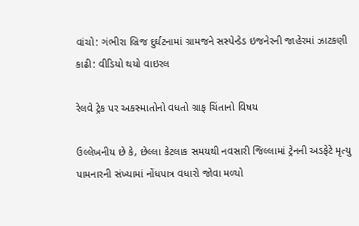વાંચો: ગંભીરા બ્રિજ દુર્ઘટનામાં ગ્રામજને સસ્પેન્ડેડ ઇજનેરની જાહેરમાં ઝાટકણી કાઢી: વીડિયો થયો વાઇરલ

રેલવે ટ્રેક પર અકસ્માતોનો વધતો ગ્રાફ ચિંતાનો વિષય

ઉલ્લેખનીય છે કે, છેલ્લા કેટલાક સમયથી નવસારી જિલ્લામાં ટ્રેનની અડફેટે મૃત્યુ પામનારની સંખ્યામાં નોંધપાત્ર વધારો જોવા મળ્યો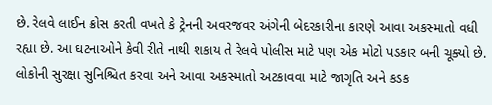છે. રેલવે લાઈન ક્રોસ કરતી વખતે કે ટ્રેનની અવરજવર અંગેની બેદરકારીના કારણે આવા અકસ્માતો વધી રહ્યા છે. આ ઘટનાઓને કેવી રીતે નાથી શકાય તે રેલવે પોલીસ માટે પણ એક મોટો પડકાર બની ચૂક્યો છે. લોકોની સુરક્ષા સુનિશ્ચિત કરવા અને આવા અકસ્માતો અટકાવવા માટે જાગૃતિ અને કડક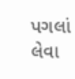પગલાં લેવા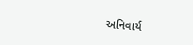અનિવાર્ય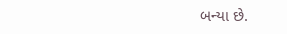બન્યા છે.